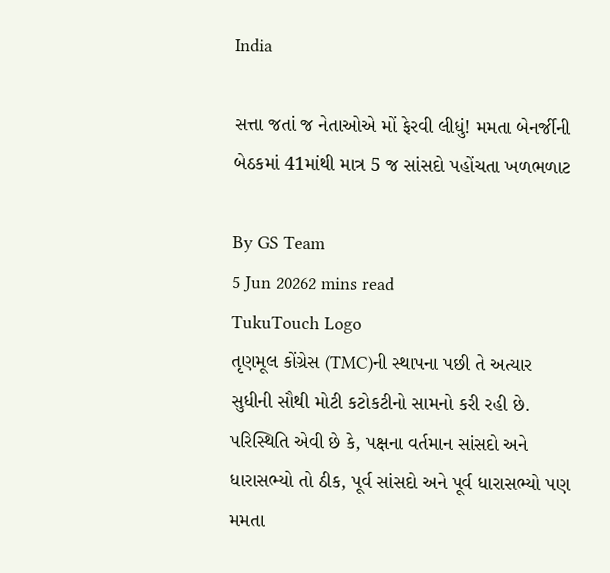India

સત્તા જતાં જ નેતાઓએ મોં ફેરવી લીધું! મમતા બેનર્જીની બેઠકમાં 41માંથી માત્ર 5 જ સાંસદો પહોંચતા ખળભળાટ

By GS Team
5 Jun 20262 mins read
TukuTouch Logo
તૃણમૂલ કોંગ્રેસ (TMC)ની સ્થાપના પછી તે અત્યાર સુધીની સૌથી મોટી કટોકટીનો સામનો કરી રહી છે. પરિસ્થિતિ એવી છે કે, પક્ષના વર્તમાન સાંસદો અને ધારાસભ્યો તો ઠીક, પૂર્વ સાંસદો અને પૂર્વ ધારાસભ્યો પણ મમતા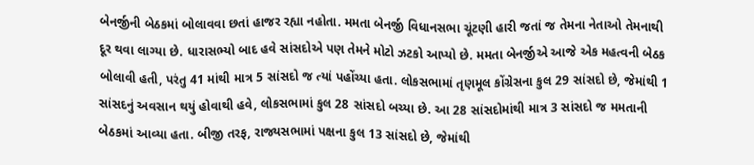બેનર્જીની બેઠકમાં બોલાવવા છતાં હાજર રહ્યા નહોતા. મમતા બેનર્જી વિધાનસભા ચૂંટણી હારી જતાં જ તેમના નેતાઓ તેમનાથી દૂર થવા લાગ્યા છે. ધારાસભ્યો બાદ હવે સાંસદોએ પણ તેમને મોટો ઝટકો આપ્યો છે. મમતા બેનર્જીએ આજે એક મહત્વની બેઠક બોલાવી હતી, પરંતુ 41 માંથી માત્ર 5 સાંસદો જ ત્યાં પહોંચ્યા હતા. લોકસભામાં તૃણમૂલ કોંગ્રેસના કુલ 29 સાંસદો છે, જેમાંથી 1 સાંસદનું અવસાન થયું હોવાથી હવે, લોકસભામાં કુલ 28 સાંસદો બચ્યા છે. આ 28 સાંસદોમાંથી માત્ર 3 સાંસદો જ મમતાની બેઠકમાં આવ્યા હતા. બીજી તરફ, રાજ્યસભામાં પક્ષના કુલ 13 સાંસદો છે, જેમાંથી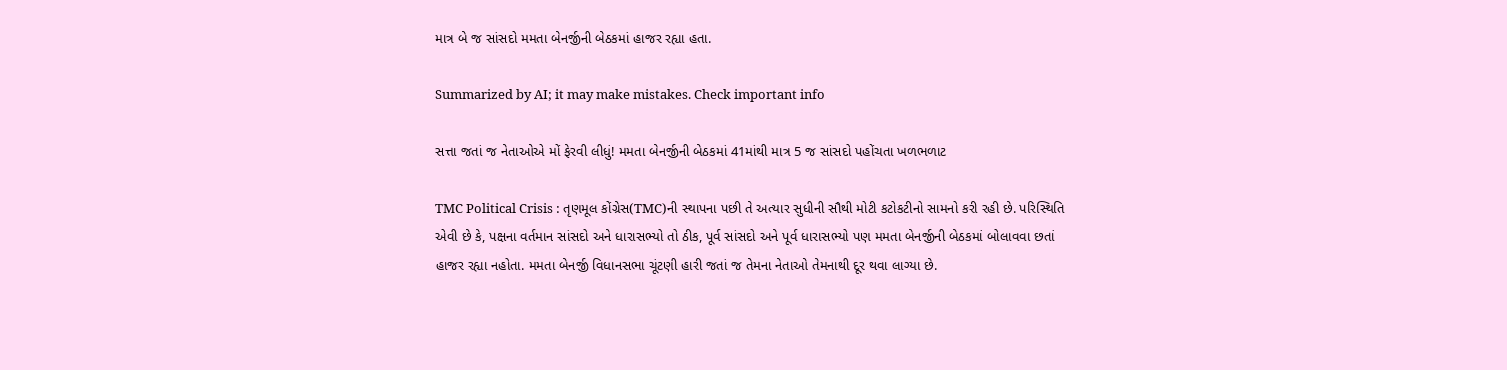માત્ર બે જ સાંસદો મમતા બેનર્જીની બેઠકમાં હાજર રહ્યા હતા.

Summarized by AI; it may make mistakes. Check important info

સત્તા જતાં જ નેતાઓએ મોં ફેરવી લીધું! મમતા બેનર્જીની બેઠકમાં 41માંથી માત્ર 5 જ સાંસદો પહોંચતા ખળભળાટ

TMC Political Crisis : તૃણમૂલ કોંગ્રેસ(TMC)ની સ્થાપના પછી તે અત્યાર સુધીની સૌથી મોટી કટોકટીનો સામનો કરી રહી છે. પરિસ્થિતિ એવી છે કે, પક્ષના વર્તમાન સાંસદો અને ધારાસભ્યો તો ઠીક, પૂર્વ સાંસદો અને પૂર્વ ધારાસભ્યો પણ મમતા બેનર્જીની બેઠકમાં બોલાવવા છતાં હાજર રહ્યા નહોતા. મમતા બેનર્જી વિધાનસભા ચૂંટણી હારી જતાં જ તેમના નેતાઓ તેમનાથી દૂર થવા લાગ્યા છે.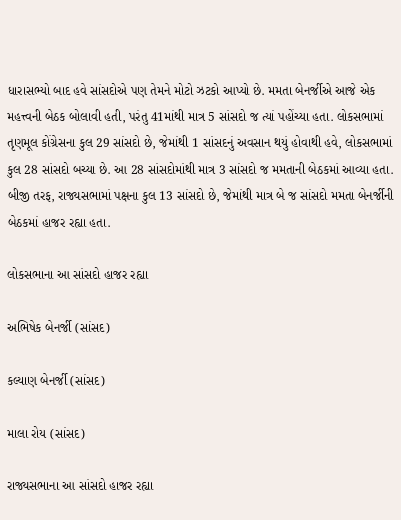ધારાસભ્યો બાદ હવે સાંસદોએ પણ તેમને મોટો ઝટકો આપ્યો છે. મમતા બેનર્જીએ આજે એક મહત્ત્વની બેઠક બોલાવી હતી, પરંતુ 41માંથી માત્ર 5 સાંસદો જ ત્યાં પહોંચ્યા હતા. લોકસભામાં તૃણમૂલ કોંગ્રેસના કુલ 29 સાંસદો છે, જેમાંથી 1 સાંસદનું અવસાન થયું હોવાથી હવે, લોકસભામાં કુલ 28 સાંસદો બચ્યા છે. આ 28 સાંસદોમાંથી માત્ર 3 સાંસદો જ મમતાની બેઠકમાં આવ્યા હતા. બીજી તરફ, રાજ્યસભામાં પક્ષના કુલ 13 સાંસદો છે, જેમાંથી માત્ર બે જ સાંસદો મમતા બેનર્જીની બેઠકમાં હાજર રહ્યા હતા.

લોકસભાના આ સાંસદો હાજર રહ્યા

અભિષેક બેનર્જી (સાંસદ)

કલ્યાણ બેનર્જી (સાંસદ)

માલા રોય (સાંસદ)

રાજ્યસભાના આ સાંસદો હાજર રહ્યા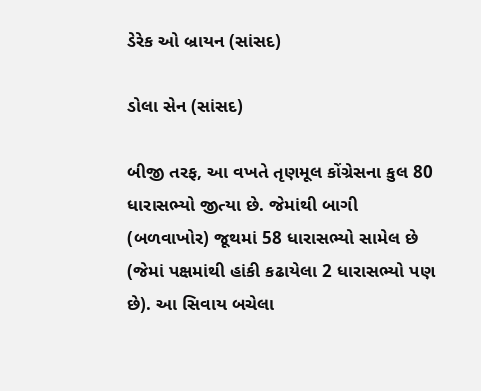ડેરેક ઓ બ્રાયન (સાંસદ)

ડોલા સેન (સાંસદ)

બીજી તરફ, આ વખતે તૃણમૂલ કોંગ્રેસના કુલ 80 ધારાસભ્યો જીત્યા છે. જેમાંથી બાગી (બળવાખોર) જૂથમાં 58 ધારાસભ્યો સામેલ છે (જેમાં પક્ષમાંથી હાંકી કઢાયેલા 2 ધારાસભ્યો પણ છે). આ સિવાય બચેલા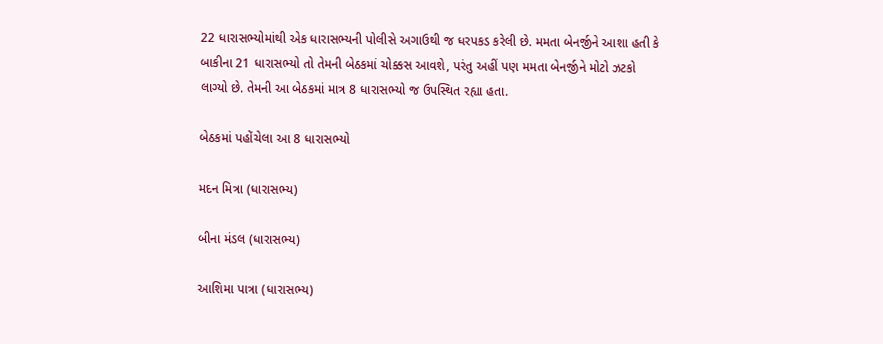22 ધારાસભ્યોમાંથી એક ધારાસભ્યની પોલીસે અગાઉથી જ ધરપકડ કરેલી છે. મમતા બેનર્જીને આશા હતી કે બાકીના 21 ધારાસભ્યો તો તેમની બેઠકમાં ચોક્કસ આવશે, પરંતુ અહીં પણ મમતા બેનર્જીને મોટો ઝટકો લાગ્યો છે. તેમની આ બેઠકમાં માત્ર 8 ધારાસભ્યો જ ઉપસ્થિત રહ્યા હતા.

બેઠકમાં પહોંચેલા આ 8 ધારાસભ્યો

મદન મિત્રા (ધારાસભ્ય)

બીના મંડલ (ધારાસભ્ય)

આશિમા પાત્રા (ધારાસભ્ય)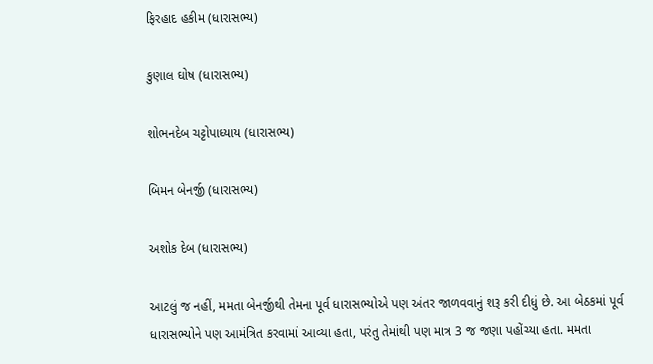ફિરહાદ હકીમ (ધારાસભ્ય)

કુણાલ ઘોષ (ધારાસભ્ય)

શોભનદેબ ચટ્ટોપાધ્યાય (ધારાસભ્ય)

બિમન બેનર્જી (ધારાસભ્ય)

અશોક દેબ (ધારાસભ્ય)

આટલું જ નહીં, મમતા બેનર્જીથી તેમના પૂર્વ ધારાસભ્યોએ પણ અંતર જાળવવાનું શરૂ કરી દીધું છે. આ બેઠકમાં પૂર્વ ધારાસભ્યોને પણ આમંત્રિત કરવામાં આવ્યા હતા, પરંતુ તેમાંથી પણ માત્ર 3 જ જણા પહોંચ્યા હતા. મમતા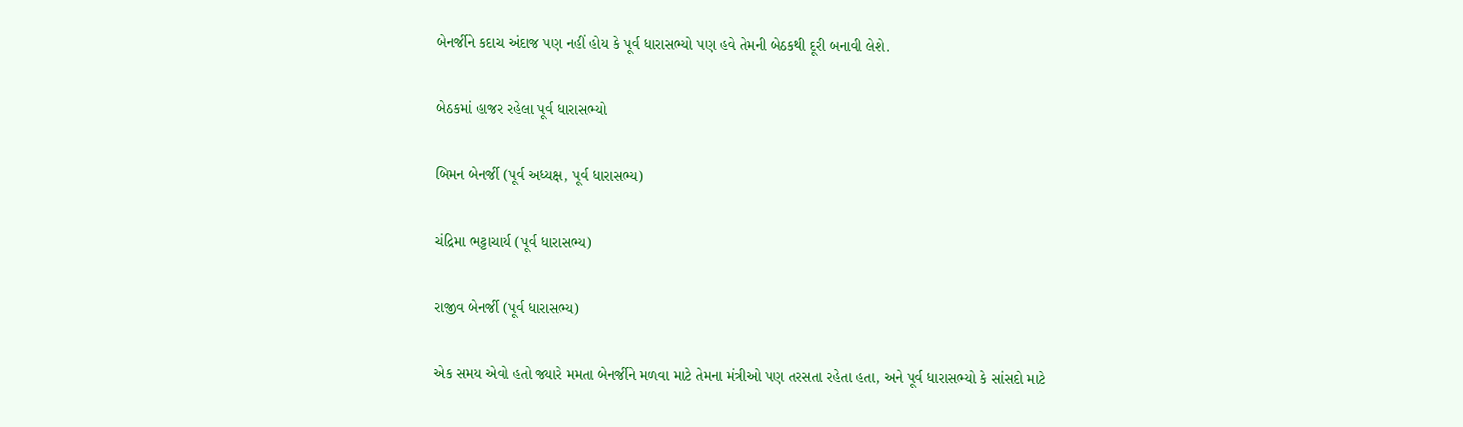બેનર્જીને કદાચ અંદાજ પણ નહીં હોય કે પૂર્વ ધારાસભ્યો પણ હવે તેમની બેઠકથી દૂરી બનાવી લેશે.

બેઠકમાં હાજર રહેલા પૂર્વ ધારાસભ્યો

બિમન બેનર્જી (પૂર્વ અધ્યક્ષ, પૂર્વ ધારાસભ્ય)

ચંદ્રિમા ભટ્ટાચાર્ય (પૂર્વ ધારાસભ્ય)

રાજીવ બેનર્જી (પૂર્વ ધારાસભ્ય)

એક સમય એવો હતો જ્યારે મમતા બેનર્જીને મળવા માટે તેમના મંત્રીઓ પણ તરસતા રહેતા હતા, અને પૂર્વ ધારાસભ્યો કે સાંસદો માટે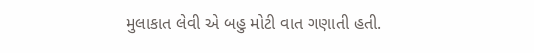મુલાકાત લેવી એ બહુ મોટી વાત ગણાતી હતી.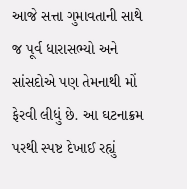આજે સત્તા ગુમાવતાની સાથે જ પૂર્વ ધારાસભ્યો અને સાંસદોએ પણ તેમનાથી મોં ફેરવી લીધું છે. આ ઘટનાક્રમ પરથી સ્પષ્ટ દેખાઈ રહ્યું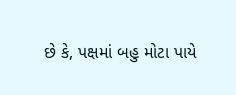છે કે, પક્ષમાં બહુ મોટા પાયે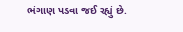ભંગાણ પડવા જઈ રહ્યું છે.